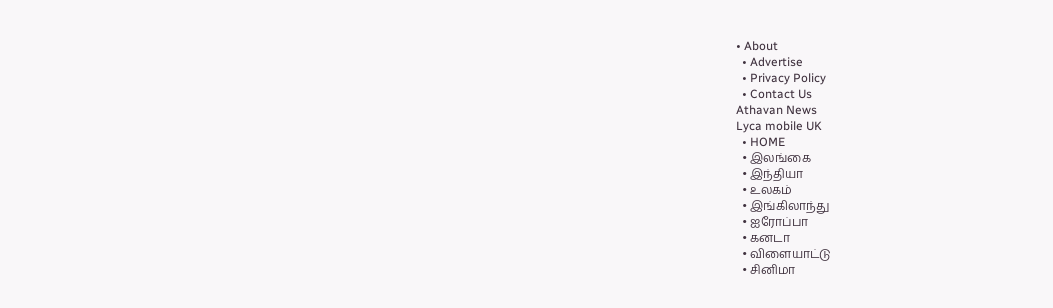• About
  • Advertise
  • Privacy Policy
  • Contact Us
Athavan News
Lyca mobile UK
  • HOME
  • இலங்கை
  • இந்தியா
  • உலகம்
  • இங்கிலாந்து
  • ஐரோப்பா
  • கனடா
  • விளையாட்டு
  • சினிமா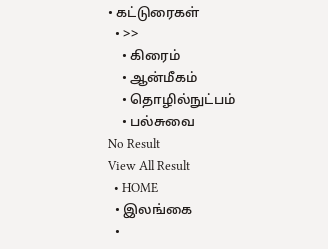• கட்டுரைகள்
  • >>
    • கிரைம்
    • ஆன்மீகம்
    • தொழில்நுட்பம்
    • பல்சுவை
No Result
View All Result
  • HOME
  • இலங்கை
  •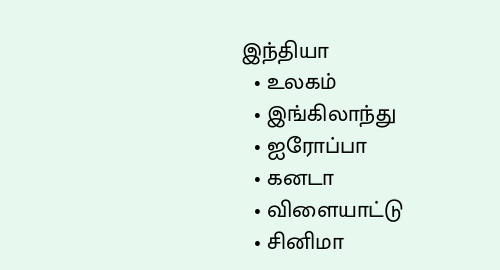இந்தியா
  • உலகம்
  • இங்கிலாந்து
  • ஐரோப்பா
  • கனடா
  • விளையாட்டு
  • சினிமா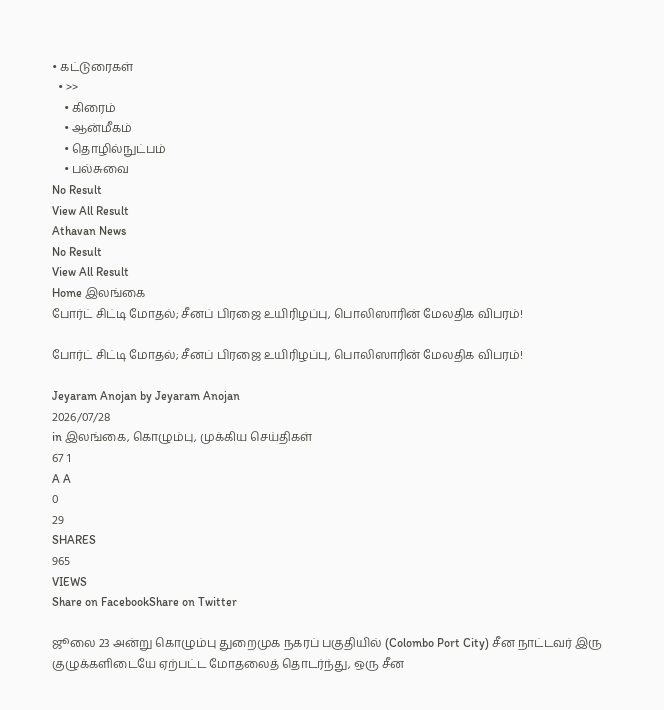• கட்டுரைகள்
  • >>
    • கிரைம்
    • ஆன்மீகம்
    • தொழில்நுட்பம்
    • பல்சுவை
No Result
View All Result
Athavan News
No Result
View All Result
Home இலங்கை
போர்ட் சிட்டி மோதல்; சீனப் பிரஜை உயிரிழப்பு, பொலிஸாரின் மேலதிக விபரம்!

போர்ட் சிட்டி மோதல்; சீனப் பிரஜை உயிரிழப்பு, பொலிஸாரின் மேலதிக விபரம்!

Jeyaram Anojan by Jeyaram Anojan
2026/07/28
in இலங்கை, கொழும்பு, முக்கிய செய்திகள்
67 1
A A
0
29
SHARES
965
VIEWS
Share on FacebookShare on Twitter

ஜூலை 23 அன்று கொழும்பு துறைமுக நகரப் பகுதியில் (Colombo Port City) சீன நாட்டவர் இரு குழுக்களிடையே ஏற்பட்ட மோதலைத் தொடர்ந்து, ஒரு சீன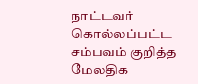நாட்டவர் கொல்லப்பட்ட சம்பவம் குறித்த மேலதிக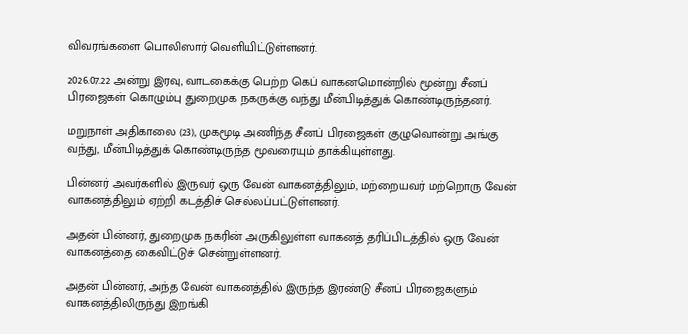விவரங்களை பொலிஸார் வெளியிட்டுள்ளனர்.

2026.07.22 அன்று இரவு, வாடகைக்கு பெற்ற கெப் வாகனமொன்றில் மூன்று சீனப் பிரஜைகள் கொழும்பு துறைமுக நகருக்கு வந்து மீன்பிடித்துக் கொண்டிருந்தனர்.

மறுநாள் அதிகாலை (23), முகமூடி அணிந்த சீனப் பிரஜைகள் குழுவொன்று அங்கு வந்து, மீன்பிடித்துக் கொண்டிருந்த மூவரையும் தாக்கியுள்ளது.

பின்னர் அவர்களில் இருவர் ஒரு வேன் வாகனத்திலும், மற்றையவர் மற்றொரு வேன் வாகனத்திலும் ஏற்றி கடத்திச் செல்லப்பட்டுள்ளனர்.

அதன் பின்னர், துறைமுக நகரின் அருகிலுள்ள வாகனத் தரிப்பிடத்தில் ஒரு வேன் வாகனத்தை கைவிட்டுச் சென்றுள்ளனர்.

அதன் பின்னர், அந்த வேன் வாகனத்தில் இருந்த இரண்டு சீனப் பிரஜைகளும் வாகனத்திலிருந்து இறங்கி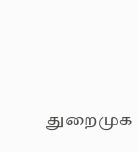துறைமுக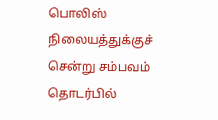பொலிஸ் நிலையத்துக்குச் சென்று சம்பவம் தொடர்பில்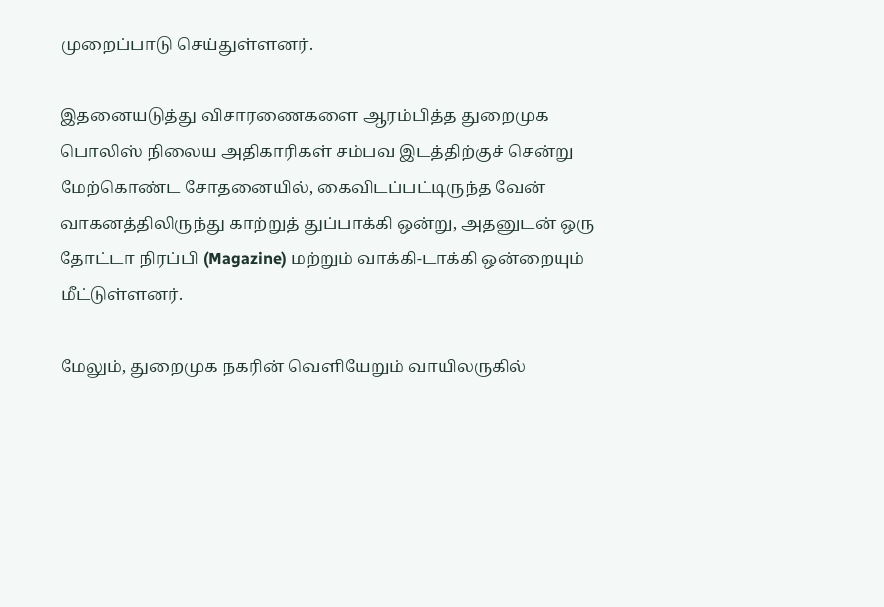முறைப்பாடு செய்துள்ளனர்.

இதனையடுத்து விசாரணைகளை ஆரம்பித்த துறைமுக பொலிஸ் நிலைய அதிகாரிகள் சம்பவ இடத்திற்குச் சென்று மேற்கொண்ட சோதனையில், கைவிடப்பட்டிருந்த வேன் வாகனத்திலிருந்து காற்றுத் துப்பாக்கி ஒன்று, அதனுடன் ஒரு தோட்டா நிரப்பி (Magazine) மற்றும் வாக்கி-டாக்கி ஒன்றையும் மீட்டுள்ளனர்.

மேலும், துறைமுக நகரின் வெளியேறும் வாயிலருகில்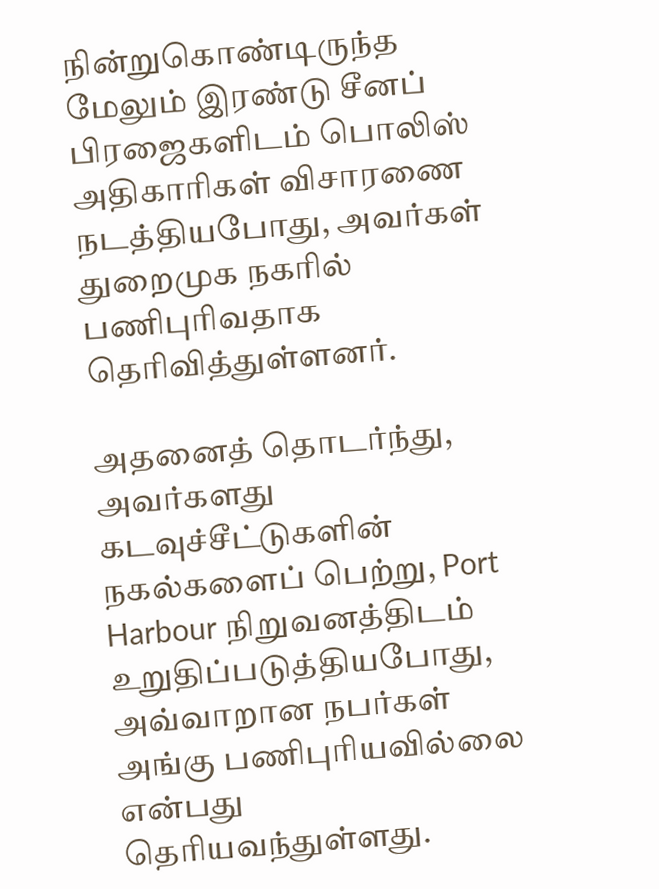நின்றுகொண்டிருந்த மேலும் இரண்டு சீனப் பிரஜைகளிடம் பொலிஸ் அதிகாரிகள் விசாரணை நடத்தியபோது, அவர்கள் துறைமுக நகரில் பணிபுரிவதாக தெரிவித்துள்ளனர்.

அதனைத் தொடர்ந்து, அவர்களது கடவுச்சீட்டுகளின் நகல்களைப் பெற்று, Port Harbour நிறுவனத்திடம் உறுதிப்படுத்தியபோது, அவ்வாறான நபர்கள் அங்கு பணிபுரியவில்லை என்பது தெரியவந்துள்ளது.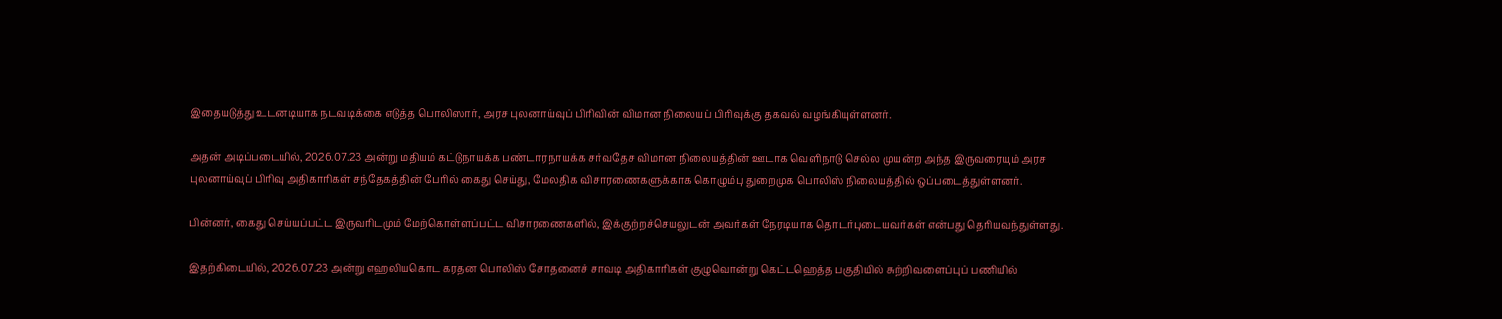இதையடுத்து உடனடியாக நடவடிக்கை எடுத்த பொலிஸார், அரச புலனாய்வுப் பிரிவின் விமான நிலையப் பிரிவுக்கு தகவல் வழங்கியுள்ளனர்.

அதன் அடிப்படையில், 2026.07.23 அன்று மதியம் கட்டுநாயக்க பண்டாரநாயக்க சர்வதேச விமான நிலையத்தின் ஊடாக வெளிநாடு செல்ல முயன்ற அந்த இருவரையும் அரச புலனாய்வுப் பிரிவு அதிகாரிகள் சந்தேகத்தின் பேரில் கைது செய்து, மேலதிக விசாரணைகளுக்காக கொழும்பு துறைமுக பொலிஸ் நிலையத்தில் ஒப்படைத்துள்ளனர்.

பின்னர், கைது செய்யப்பட்ட இருவரிடமும் மேற்கொள்ளப்பட்ட விசாரணைகளில், இக்குற்றச்செயலுடன் அவர்கள் நேரடியாக தொடர்புடையவர்கள் என்பது தெரியவந்துள்ளது.

இதற்கிடையில், 2026.07.23 அன்று எஹலியகொட கரதன பொலிஸ் சோதனைச் சாவடி அதிகாரிகள் குழுவொன்று கெட்டஹெத்த பகுதியில் சுற்றிவளைப்புப் பணியில்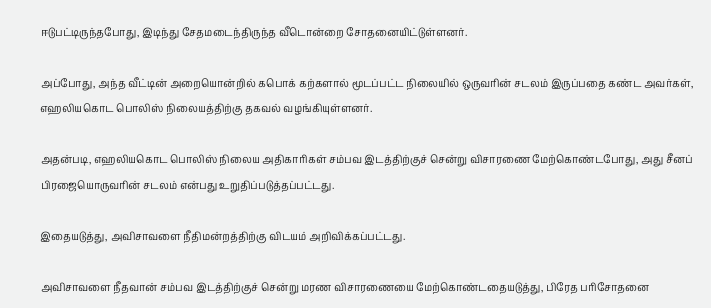ஈடுபட்டிருந்தபோது, இடிந்து சேதமடைந்திருந்த வீடொன்றை சோதனையிட்டுள்ளனர்.

அப்போது, அந்த வீட்டின் அறையொன்றில் கபொக் கற்களால் மூடப்பட்ட நிலையில் ஒருவரின் சடலம் இருப்பதை கண்ட அவர்கள், எஹலியகொட பொலிஸ் நிலையத்திற்கு தகவல் வழங்கியுள்ளனர்.

அதன்படி, எஹலியகொட பொலிஸ் நிலைய அதிகாரிகள் சம்பவ இடத்திற்குச் சென்று விசாரணை மேற்கொண்டபோது, அது சீனப் பிரஜையொருவரின் சடலம் என்பது உறுதிப்படுத்தப்பட்டது.

இதையடுத்து, அவிசாவளை நீதிமன்றத்திற்கு விடயம் அறிவிக்கப்பட்டது.

அவிசாவளை நீதவான் சம்பவ இடத்திற்குச் சென்று மரண விசாரணையை மேற்கொண்டதையடுத்து, பிரேத பரிசோதனை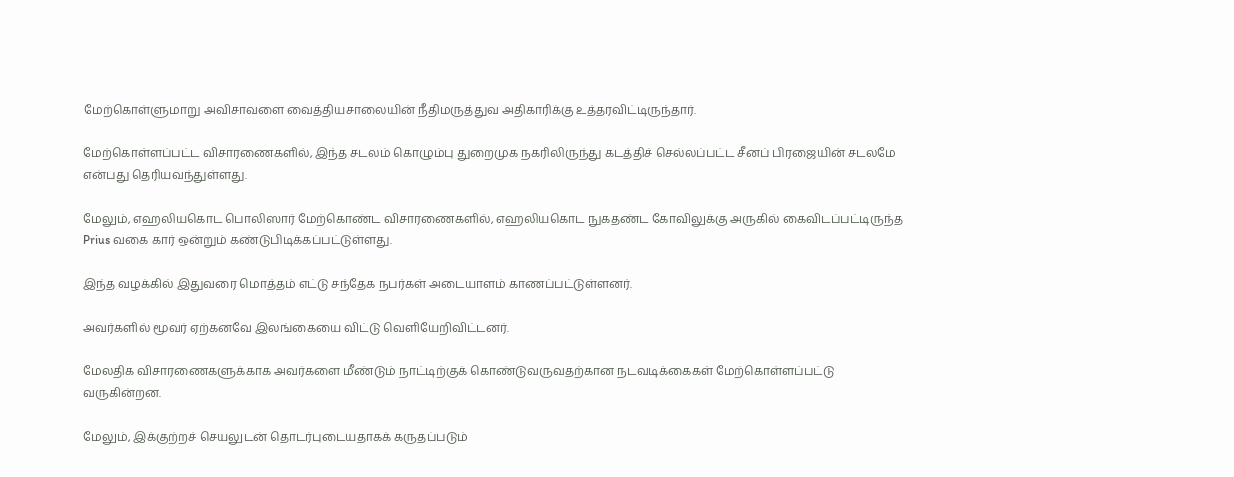மேற்கொள்ளுமாறு அவிசாவளை வைத்தியசாலையின் நீதிமருத்துவ அதிகாரிக்கு உத்தரவிட்டிருந்தார்.

மேற்கொள்ளப்பட்ட விசாரணைகளில், இந்த சடலம் கொழும்பு துறைமுக நகரிலிருந்து கடத்திச் செல்லப்பட்ட சீனப் பிரஜையின் சடலமே என்பது தெரியவந்துள்ளது.

மேலும், எஹலியகொட பொலிஸார் மேற்கொண்ட விசாரணைகளில், எஹலியகொட நுகதண்ட கோவிலுக்கு அருகில் கைவிடப்பட்டிருந்த Prius வகை கார் ஒன்றும் கண்டுபிடிக்கப்பட்டுள்ளது.

இந்த வழக்கில் இதுவரை மொத்தம் எட்டு சந்தேக நபர்கள் அடையாளம் காணப்பட்டுள்ளனர்.

அவர்களில் மூவர் ஏற்கனவே இலங்கையை விட்டு வெளியேறிவிட்டனர்.

மேலதிக விசாரணைகளுக்காக அவர்களை மீண்டும் நாட்டிற்குக் கொண்டுவருவதற்கான நடவடிக்கைகள் மேற்கொள்ளப்பட்டு வருகின்றன.

மேலும், இக்குற்றச் செயலுடன் தொடர்புடையதாகக் கருதப்படும்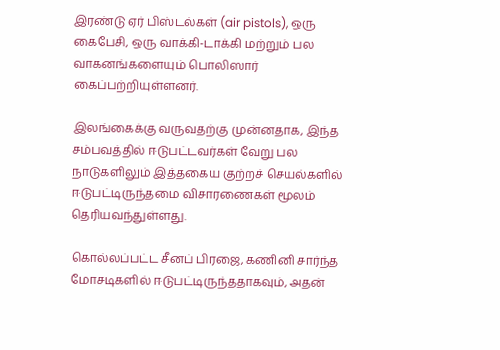இரண்டு ஏர் பிஸ்டல்கள் (air pistols), ஒரு கைபேசி, ஒரு வாக்கி-டாக்கி மற்றும் பல வாகனங்களையும் பொலிஸார் கைப்பற்றியுள்ளனர்.

இலங்கைக்கு வருவதற்கு முன்னதாக, இந்த சம்பவத்தில் ஈடுபட்டவர்கள் வேறு பல நாடுகளிலும் இத்தகைய குற்றச் செயல்களில் ஈடுபட்டிருந்தமை விசாரணைகள் மூலம் தெரியவந்துள்ளது.

கொல்லப்பட்ட சீனப் பிரஜை, கணினி சார்ந்த மோசடிகளில் ஈடுபட்டிருந்ததாகவும், அதன்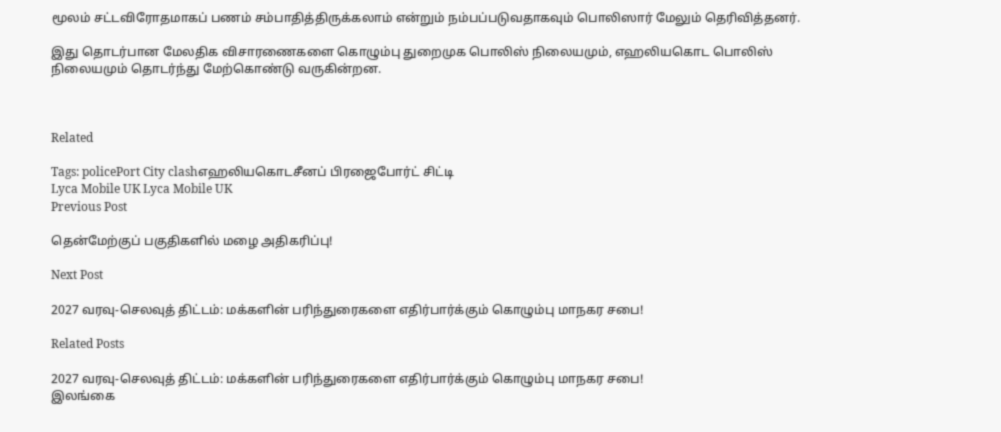மூலம் சட்டவிரோதமாகப் பணம் சம்பாதித்திருக்கலாம் என்றும் நம்பப்படுவதாகவும் பொலிஸார் மேலும் தெரிவித்தனர்.

இது தொடர்பான மேலதிக விசாரணைகளை கொழும்பு துறைமுக பொலிஸ் நிலையமும், எஹலியகொட பொலிஸ் நிலையமும் தொடர்ந்து மேற்கொண்டு வருகின்றன.



Related

Tags: policePort City clashஎஹலியகொடசீனப் பிரஜைபோர்ட் சிட்டி
Lyca Mobile UK Lyca Mobile UK
Previous Post

தென்மேற்குப் பகுதிகளில் மழை அதிகரிப்பு!

Next Post

2027 வரவு-செலவுத் திட்டம்: மக்களின் பரிந்துரைகளை எதிர்பார்க்கும் கொழும்பு மாநகர சபை!

Related Posts

2027 வரவு-செலவுத் திட்டம்: மக்களின் பரிந்துரைகளை எதிர்பார்க்கும் கொழும்பு மாநகர சபை!
இலங்கை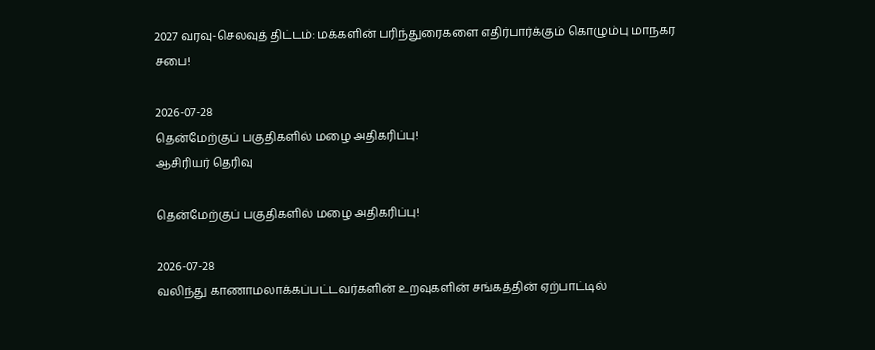2027 வரவு-செலவுத் திட்டம்: மக்களின் பரிந்துரைகளை எதிர்பார்க்கும் கொழும்பு மாநகர சபை!

2026-07-28
தென்மேற்குப் பகுதிகளில் மழை அதிகரிப்பு!
ஆசிரியர் தெரிவு

தென்மேற்குப் பகுதிகளில் மழை அதிகரிப்பு!

2026-07-28
வலிந்து காணாமலாக்கப்பட்டவர்களின் உறவுகளின் சங்கத்தின் ஏற்பாட்டில்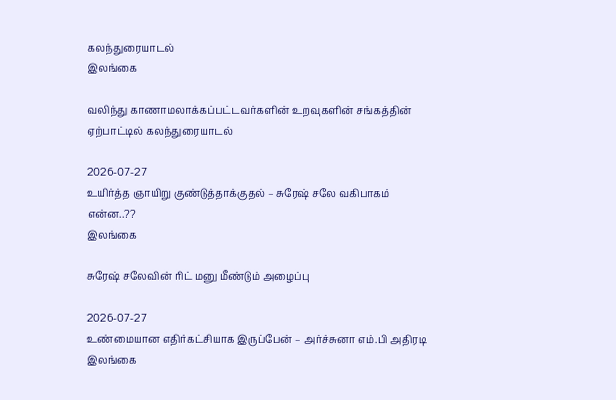கலந்துரையாடல்
இலங்கை

வலிந்து காணாமலாக்கப்பட்டவர்களின் உறவுகளின் சங்கத்தின் ஏற்பாட்டில் கலந்துரையாடல்

2026-07-27
உயிர்த்த ஞாயிறு குண்டுத்தாக்குதல் – சுரேஷ் சலே வகிபாகம் என்ன..??
இலங்கை

சுரேஷ் சலேவின் ரிட் மனு மீண்டும் அழைப்பு

2026-07-27
உண்மையான எதிர்கட்சியாக இருப்பேன் – அர்ச்சுனா எம்.பி அதிரடி
இலங்கை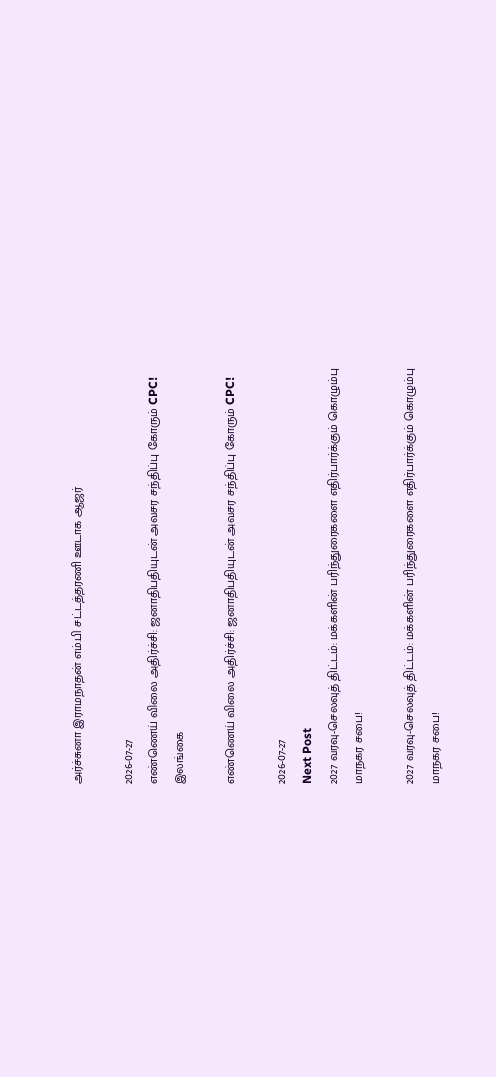அர்ச்சுனா இராமநாதன் எம்.பி சட்டத்தரணி ஊடாக ஆஜர்

2026-07-27
எண்ணெய் விலை அதிர்ச்சி: ஜனாதிபதியுடன் அவசர சந்திப்பு கோரும் CPC!
இலங்கை

எண்ணெய் விலை அதிர்ச்சி: ஜனாதிபதியுடன் அவசர சந்திப்பு கோரும் CPC!

2026-07-27
Next Post
2027 வரவு-செலவுத் திட்டம்: மக்களின் பரிந்துரைகளை எதிர்பார்க்கும் கொழும்பு மாநகர சபை!

2027 வரவு-செலவுத் திட்டம்: மக்களின் பரிந்துரைகளை எதிர்பார்க்கும் கொழும்பு மாநகர சபை!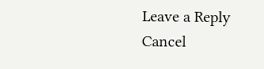Leave a Reply Cancel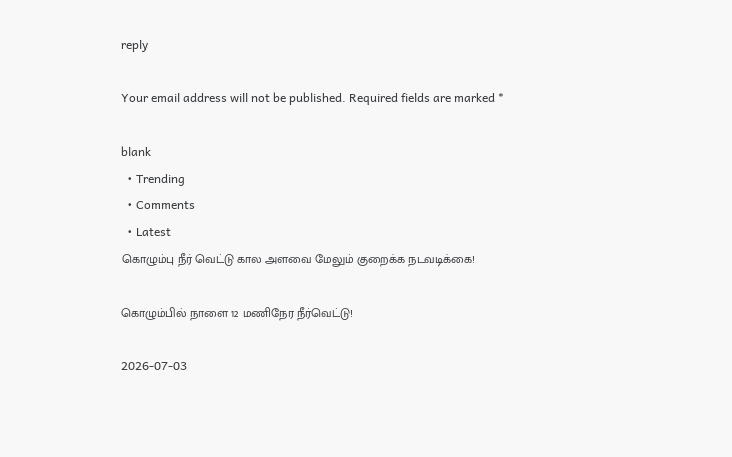reply

Your email address will not be published. Required fields are marked *

blank
  • Trending
  • Comments
  • Latest
கொழும்பு நீர் வெட்டு கால அளவை மேலும் குறைக்க நடவடிக்கை!

கொழும்பில் நாளை 12 மணிநேர நீர்வெட்டு!

2026-07-03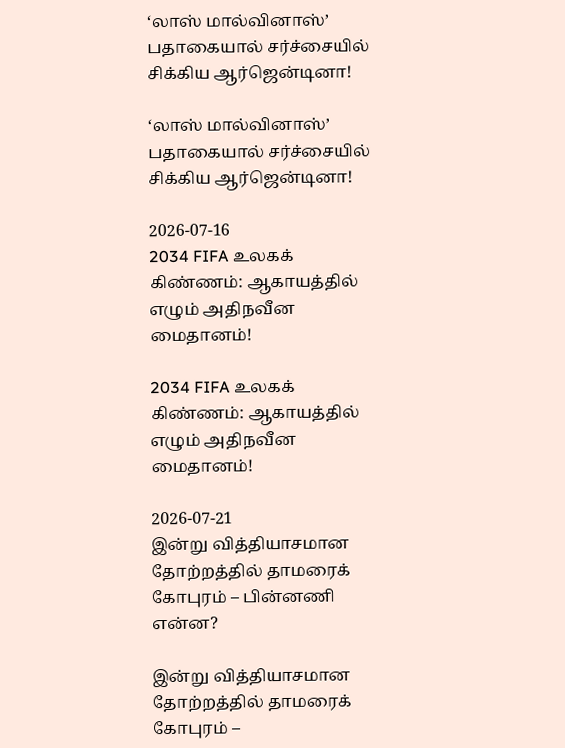‘லாஸ் மால்வினாஸ்’ பதாகையால் சர்ச்சையில் சிக்கிய ஆர்ஜென்டினா!

‘லாஸ் மால்வினாஸ்’ பதாகையால் சர்ச்சையில் சிக்கிய ஆர்ஜென்டினா!

2026-07-16
2034 FIFA உலகக் கிண்ணம்: ஆகாயத்தில் எழும் அதிநவீன மைதானம்!

2034 FIFA உலகக் கிண்ணம்: ஆகாயத்தில் எழும் அதிநவீன மைதானம்!

2026-07-21
இன்று வித்தியாசமான தோற்றத்தில் தாமரைக் கோபுரம் – பின்னணி என்ன?

இன்று வித்தியாசமான தோற்றத்தில் தாமரைக் கோபுரம் –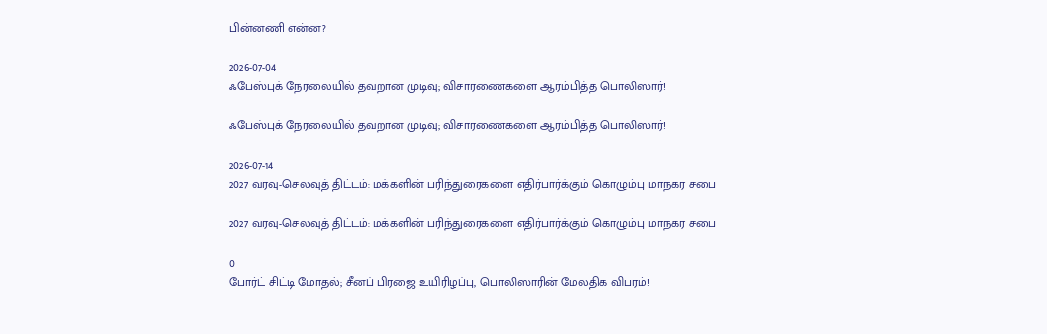பின்னணி என்ன?

2026-07-04
ஃபேஸ்புக் நேரலையில் தவறான முடிவு; விசாரணைகளை ஆரம்பித்த பொலிஸார்!

ஃபேஸ்புக் நேரலையில் தவறான முடிவு; விசாரணைகளை ஆரம்பித்த பொலிஸார்!

2026-07-14
2027 வரவு-செலவுத் திட்டம்: மக்களின் பரிந்துரைகளை எதிர்பார்க்கும் கொழும்பு மாநகர சபை

2027 வரவு-செலவுத் திட்டம்: மக்களின் பரிந்துரைகளை எதிர்பார்க்கும் கொழும்பு மாநகர சபை

0
போர்ட் சிட்டி மோதல்; சீனப் பிரஜை உயிரிழப்பு, பொலிஸாரின் மேலதிக விபரம்!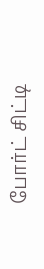போர்ட் சிட்டி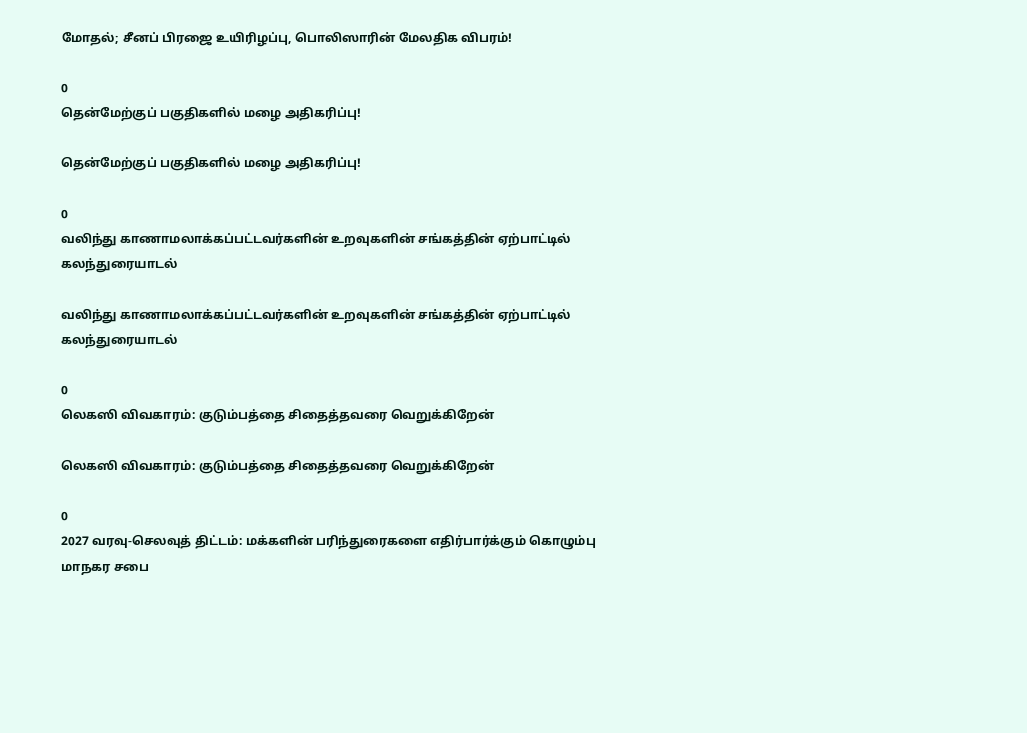மோதல்; சீனப் பிரஜை உயிரிழப்பு, பொலிஸாரின் மேலதிக விபரம்!

0
தென்மேற்குப் பகுதிகளில் மழை அதிகரிப்பு!

தென்மேற்குப் பகுதிகளில் மழை அதிகரிப்பு!

0
வலிந்து காணாமலாக்கப்பட்டவர்களின் உறவுகளின் சங்கத்தின் ஏற்பாட்டில் கலந்துரையாடல்

வலிந்து காணாமலாக்கப்பட்டவர்களின் உறவுகளின் சங்கத்தின் ஏற்பாட்டில் கலந்துரையாடல்

0
லெகஸி விவகாரம்: குடும்பத்தை சிதைத்தவரை வெறுக்கிறேன்

லெகஸி விவகாரம்: குடும்பத்தை சிதைத்தவரை வெறுக்கிறேன்

0
2027 வரவு-செலவுத் திட்டம்: மக்களின் பரிந்துரைகளை எதிர்பார்க்கும் கொழும்பு மாநகர சபை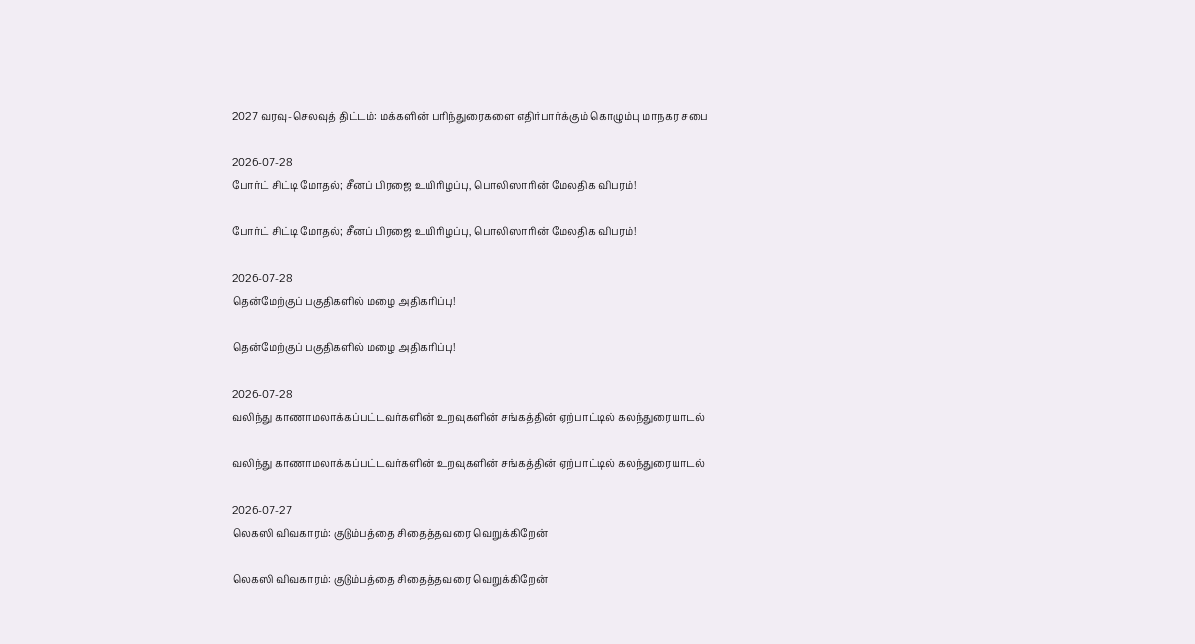2027 வரவு-செலவுத் திட்டம்: மக்களின் பரிந்துரைகளை எதிர்பார்க்கும் கொழும்பு மாநகர சபை

2026-07-28
போர்ட் சிட்டி மோதல்; சீனப் பிரஜை உயிரிழப்பு, பொலிஸாரின் மேலதிக விபரம்!

போர்ட் சிட்டி மோதல்; சீனப் பிரஜை உயிரிழப்பு, பொலிஸாரின் மேலதிக விபரம்!

2026-07-28
தென்மேற்குப் பகுதிகளில் மழை அதிகரிப்பு!

தென்மேற்குப் பகுதிகளில் மழை அதிகரிப்பு!

2026-07-28
வலிந்து காணாமலாக்கப்பட்டவர்களின் உறவுகளின் சங்கத்தின் ஏற்பாட்டில் கலந்துரையாடல்

வலிந்து காணாமலாக்கப்பட்டவர்களின் உறவுகளின் சங்கத்தின் ஏற்பாட்டில் கலந்துரையாடல்

2026-07-27
லெகஸி விவகாரம்: குடும்பத்தை சிதைத்தவரை வெறுக்கிறேன்

லெகஸி விவகாரம்: குடும்பத்தை சிதைத்தவரை வெறுக்கிறேன்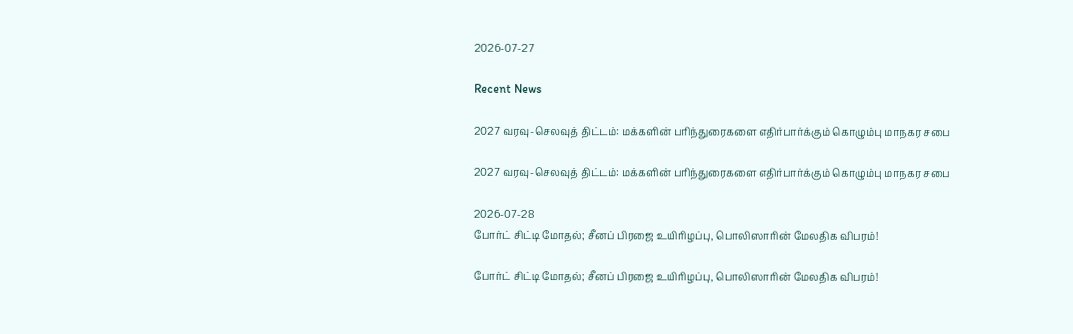2026-07-27

Recent News

2027 வரவு-செலவுத் திட்டம்: மக்களின் பரிந்துரைகளை எதிர்பார்க்கும் கொழும்பு மாநகர சபை

2027 வரவு-செலவுத் திட்டம்: மக்களின் பரிந்துரைகளை எதிர்பார்க்கும் கொழும்பு மாநகர சபை

2026-07-28
போர்ட் சிட்டி மோதல்; சீனப் பிரஜை உயிரிழப்பு, பொலிஸாரின் மேலதிக விபரம்!

போர்ட் சிட்டி மோதல்; சீனப் பிரஜை உயிரிழப்பு, பொலிஸாரின் மேலதிக விபரம்!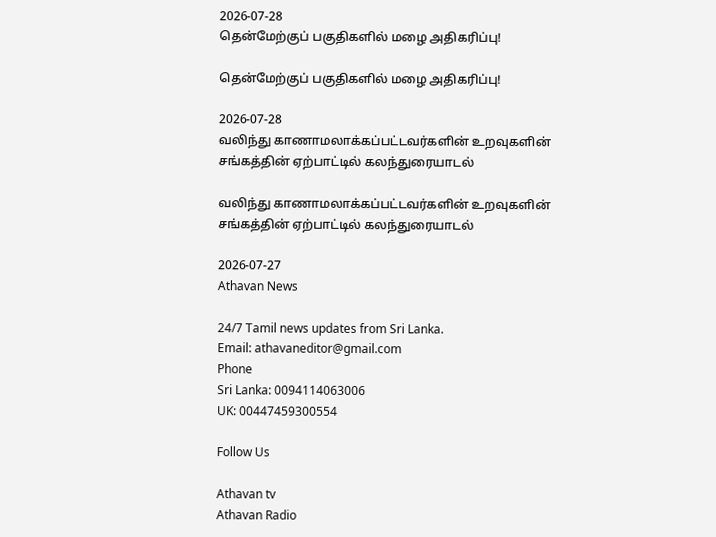2026-07-28
தென்மேற்குப் பகுதிகளில் மழை அதிகரிப்பு!

தென்மேற்குப் பகுதிகளில் மழை அதிகரிப்பு!

2026-07-28
வலிந்து காணாமலாக்கப்பட்டவர்களின் உறவுகளின் சங்கத்தின் ஏற்பாட்டில் கலந்துரையாடல்

வலிந்து காணாமலாக்கப்பட்டவர்களின் உறவுகளின் சங்கத்தின் ஏற்பாட்டில் கலந்துரையாடல்

2026-07-27
Athavan News

24/7 Tamil news updates from Sri Lanka.
Email: athavaneditor@gmail.com
Phone
Sri Lanka: 0094114063006
UK: 00447459300554

Follow Us

Athavan tv
Athavan Radio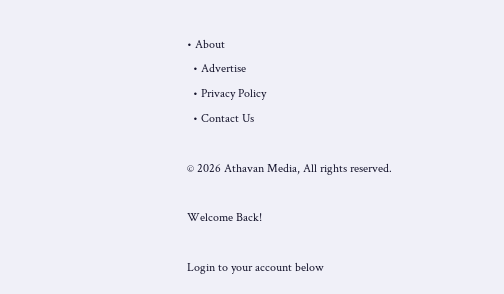• About
  • Advertise
  • Privacy Policy
  • Contact Us

© 2026 Athavan Media, All rights reserved.

Welcome Back!

Login to your account below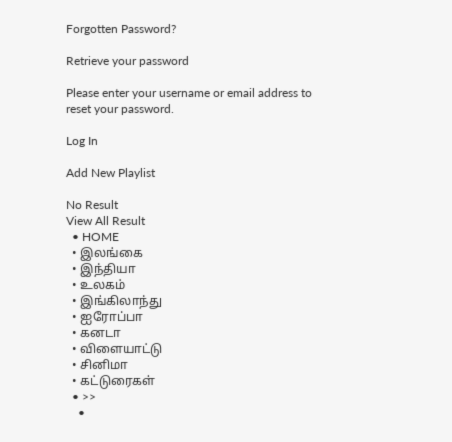Forgotten Password?

Retrieve your password

Please enter your username or email address to reset your password.

Log In

Add New Playlist

No Result
View All Result
  • HOME
  • இலங்கை
  • இந்தியா
  • உலகம்
  • இங்கிலாந்து
  • ஐரோப்பா
  • கனடா
  • விளையாட்டு
  • சினிமா
  • கட்டுரைகள்
  • >>
    •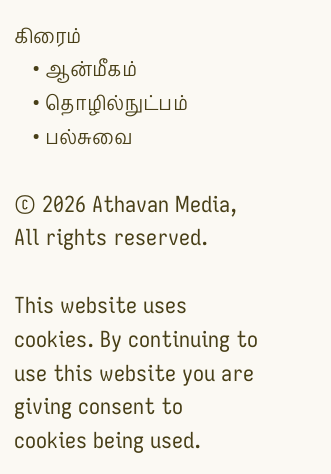கிரைம்
    • ஆன்மீகம்
    • தொழில்நுட்பம்
    • பல்சுவை

© 2026 Athavan Media, All rights reserved.

This website uses cookies. By continuing to use this website you are giving consent to cookies being used.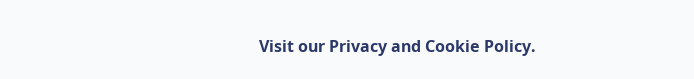Visit our Privacy and Cookie Policy.